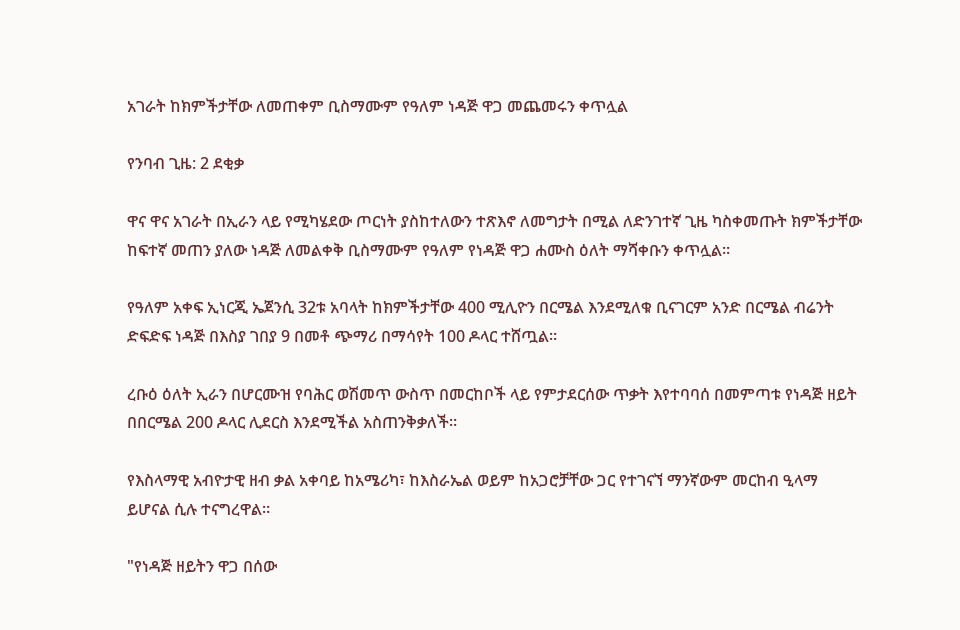አገራት ከክምችታቸው ለመጠቀም ቢስማሙም የዓለም ነዳጅ ዋጋ መጨመሩን ቀጥሏል

የንባብ ጊዜ: 2 ደቂቃ

ዋና ዋና አገራት በኢራን ላይ የሚካሄደው ጦርነት ያስከተለውን ተጽእኖ ለመግታት በሚል ለድንገተኛ ጊዜ ካስቀመጡት ክምችታቸው ከፍተኛ መጠን ያለው ነዳጅ ለመልቀቅ ቢስማሙም የዓለም የነዳጅ ዋጋ ሐሙስ ዕለት ማሻቀቡን ቀጥሏል።

የዓለም አቀፍ ኢነርጂ ኤጀንሲ 32ቱ አባላት ከክምችታቸው 400 ሚሊዮን በርሜል እንደሚለቁ ቢናገርም አንድ በርሜል ብሬንት ድፍድፍ ነዳጅ በእስያ ገበያ 9 በመቶ ጭማሪ በማሳየት 100 ዶላር ተሸጧል።

ረቡዕ ዕለት ኢራን በሆርሙዝ የባሕር ወሽመጥ ውስጥ በመርከቦች ላይ የምታደርሰው ጥቃት እየተባባሰ በመምጣቱ የነዳጅ ዘይት በበርሜል 200 ዶላር ሊደርስ እንደሚችል አስጠንቅቃለች።

የእስላማዊ አብዮታዊ ዘብ ቃል አቀባይ ከአሜሪካ፣ ከእስራኤል ወይም ከአጋሮቻቸው ጋር የተገናኘ ማንኛውም መርከብ ዒላማ ይሆናል ሲሉ ተናግረዋል።

"የነዳጅ ዘይትን ዋጋ በሰው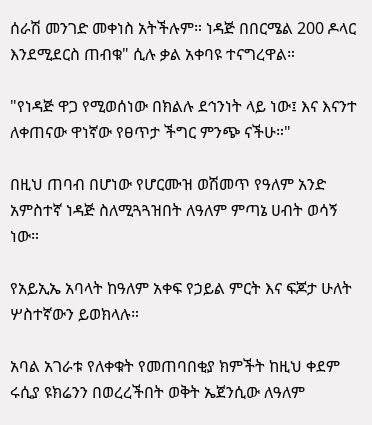ሰራሽ መንገድ መቀነስ አትችሉም። ነዳጅ በበርሜል 200 ዶላር እንደሚደርስ ጠብቁ" ሲሉ ቃል አቀባዩ ተናግረዋል።

"የነዳጅ ዋጋ የሚወሰነው በክልሉ ደኅንነት ላይ ነው፤ እና እናንተ ለቀጠናው ዋነኛው የፀጥታ ችግር ምንጭ ናችሁ።"

በዚህ ጠባብ በሆነው የሆርሙዝ ወሽመጥ የዓለም አንድ አምስተኛ ነዳጅ ስለሚጓጓዝበት ለዓለም ምጣኔ ሀብት ወሳኝ ነው።

የአይኢኤ አባላት ከዓለም አቀፍ የኃይል ምርት እና ፍጆታ ሁለት ሦስተኛውን ይወክላሉ።

አባል አገራቱ የለቀቁት የመጠባበቂያ ክምችት ከዚህ ቀደም ሩሲያ ዩክሬንን በወረረችበት ወቅት ኤጀንሲው ለዓለም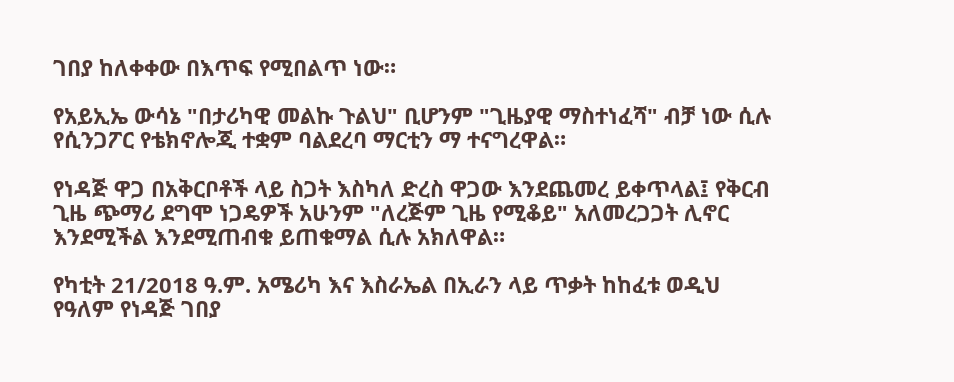ገበያ ከለቀቀው በእጥፍ የሚበልጥ ነው።

የአይኢኤ ውሳኔ "በታሪካዊ መልኩ ጉልህ" ቢሆንም "ጊዜያዊ ማስተነፈሻ" ብቻ ነው ሲሉ የሲንጋፖር የቴክኖሎጂ ተቋም ባልደረባ ማርቲን ማ ተናግረዋል።

የነዳጅ ዋጋ በአቅርቦቶች ላይ ስጋት እስካለ ድረስ ዋጋው እንደጨመረ ይቀጥላል፤ የቅርብ ጊዜ ጭማሪ ደግሞ ነጋዴዎች አሁንም "ለረጅም ጊዜ የሚቆይ" አለመረጋጋት ሊኖር እንደሚችል እንደሚጠብቁ ይጠቁማል ሲሉ አክለዋል።

የካቲት 21/2018 ዓ.ም. አሜሪካ እና እስራኤል በኢራን ላይ ጥቃት ከከፈቱ ወዲህ የዓለም የነዳጅ ገበያ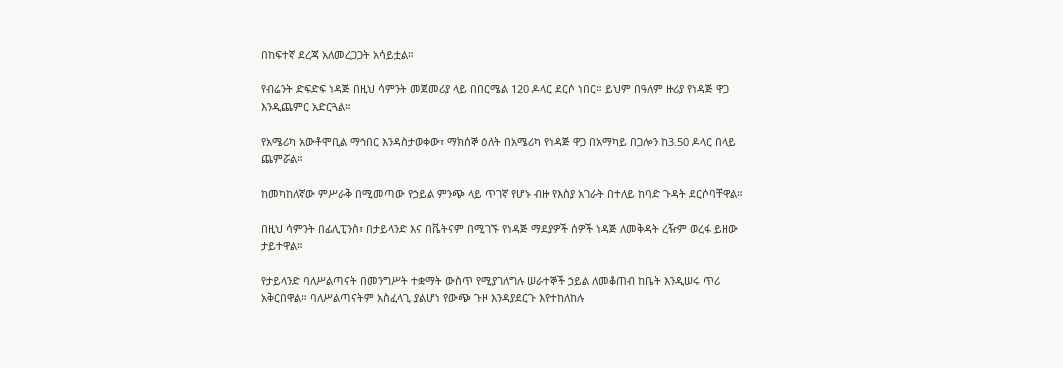በከፍተኛ ደረጃ አለመረጋጋት አሳይቷል።

የብሬንት ድፍድፍ ነዳጅ በዚህ ሳምንት መጀመሪያ ላይ በበርሜል 120 ዶላር ደርሶ ነበር። ይህም በዓለም ዙሪያ የነዳጅ ዋጋ እንዲጨምር አድርጓል።

የአሜሪካ አውቶሞቢል ማኅበር እንዳስታወቀው፣ ማክሰኞ ዕለት በአሜሪካ የነዳጅ ዋጋ በአማካይ በጋሎን ከ3.50 ዶላር በላይ ጨምሯል።

ከመካከለኛው ምሥራቅ በሚመጣው የኃይል ምንጭ ላይ ጥገኛ የሆኑ ብዙ የእስያ አገራት በተለይ ከባድ ጉዳት ደርሶባቸዋል።

በዚህ ሳምንት በፊሊፒንስ፣ በታይላንድ እና በቬትናም በሚገኙ የነዳጅ ማደያዎች ሰዎች ነዳጅ ለመቅዳት ረዥም ወረፋ ይዘው ታይተዋል።

የታይላንድ ባለሥልጣናት በመንግሥት ተቋማት ውስጥ የሚያገለግሉ ሠራተኞች ኃይል ለመቆጠብ ከቤት እንዲሠሩ ጥሪ አቅርበዋል። ባለሥልጣናትም አስፈላጊ ያልሆነ የውጭ ጉዞ እንዳያደርጉ እየተከለከሉ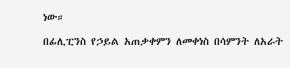ነው።

በፊሊፒንስ የኃይል አጠቃቀምን ለመቀነስ በሳምንት ለአራት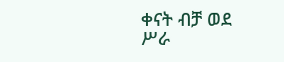ቀናት ብቻ ወደ ሥራ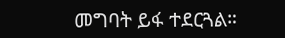መግባት ይፋ ተደርጓል።